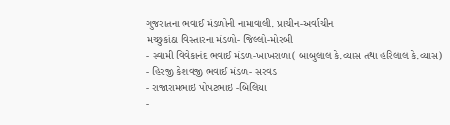ગુજરાતના ભવાઈ મંડળોની નામાવાલી. પ્રાચીન-અર્વાચીન
મચ્છુકાંઠા વિસ્તારના મંડળો- જિલ્લો-મોરબી
- સ્વામી વિવેકાનંદ ભવાઈ મંડળ-ખાખરાળા( બાબુલાલ કે.વ્યાસ તથા હરિલાલ કે.વ્યાસ)
- હિરજી કેશવજી ભવાઈ મંડળ- સરવડ
- રાજારામભાઇ પોપટભાઇ -બિલિયા
-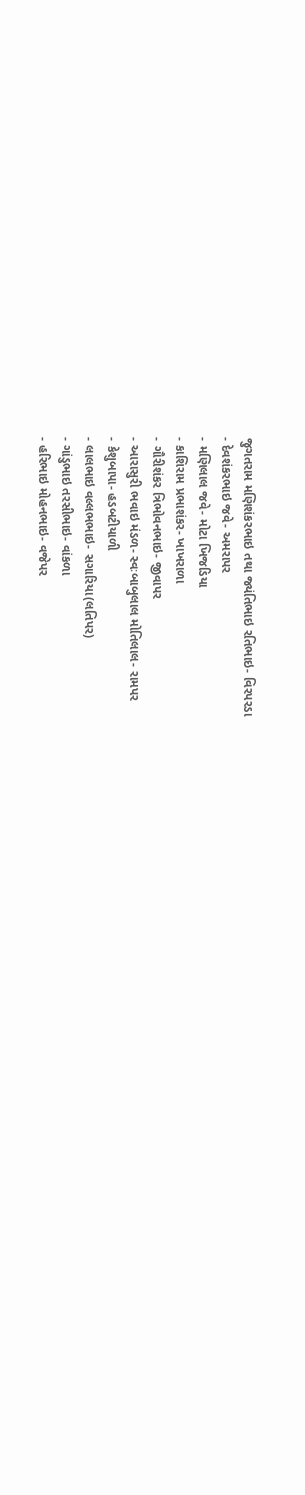જુગતરામ મણિશંકરભાઇ તથા જ્યંતિભાઇ રતિભાઇ- વિરપરડા
- દેવશંકરભાઇ જવે- અમરાપર
- મણિલાલ જવે- મોટા ખિજડિયા
- કાશિરામ પ્રભાશંકર- ખાખરાળા
- ગૌરીશંકર ત્રિભોવનભાઇ- જીવાપર
- આરાસુરી ભવાઇ મંડળ- સ્વઃબાબુલાલ મોતિલાલ- રામપર
- કેશુબાપા- હડબટીયાળી
- લાલભાઇ વલ્લભભાઇ- સગારિયા(લતિપર)
- ગાંડુભાઇ તરસીભાઇ- વાંકળા
- હરિભાઇ મોહનભાઇ- વજેપર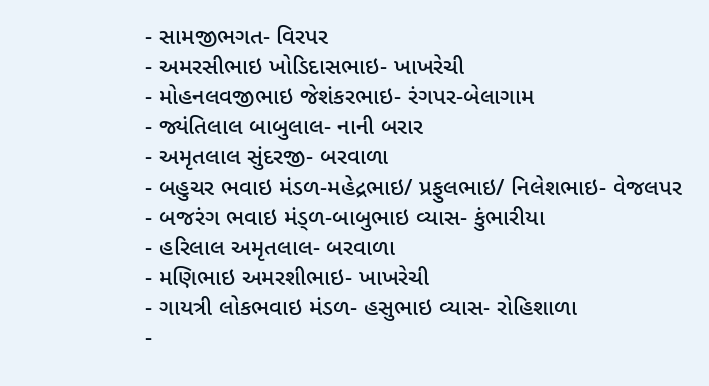- સામજીભગત- વિરપર
- અમરસીભાઇ ખોડિદાસભાઇ- ખાખરેચી
- મોહનલવજીભાઇ જેશંકરભાઇ- રંગપર-બેલાગામ
- જ્યંતિલાલ બાબુલાલ- નાની બરાર
- અમૃતલાલ સુંદરજી- બરવાળા
- બહુચર ભવાઇ મંડળ-મહેદ્રભાઇ/ પ્રફુલભાઇ/ નિલેશભાઇ- વેજલપર
- બજરંગ ભવાઇ મંડ્ળ-બાબુભાઇ વ્યાસ- કુંભારીયા
- હરિલાલ અમૃતલાલ- બરવાળા
- મણિભાઇ અમરશીભાઇ- ખાખરેચી
- ગાયત્રી લોકભવાઇ મંડળ- હસુભાઇ વ્યાસ- રોહિશાળા
-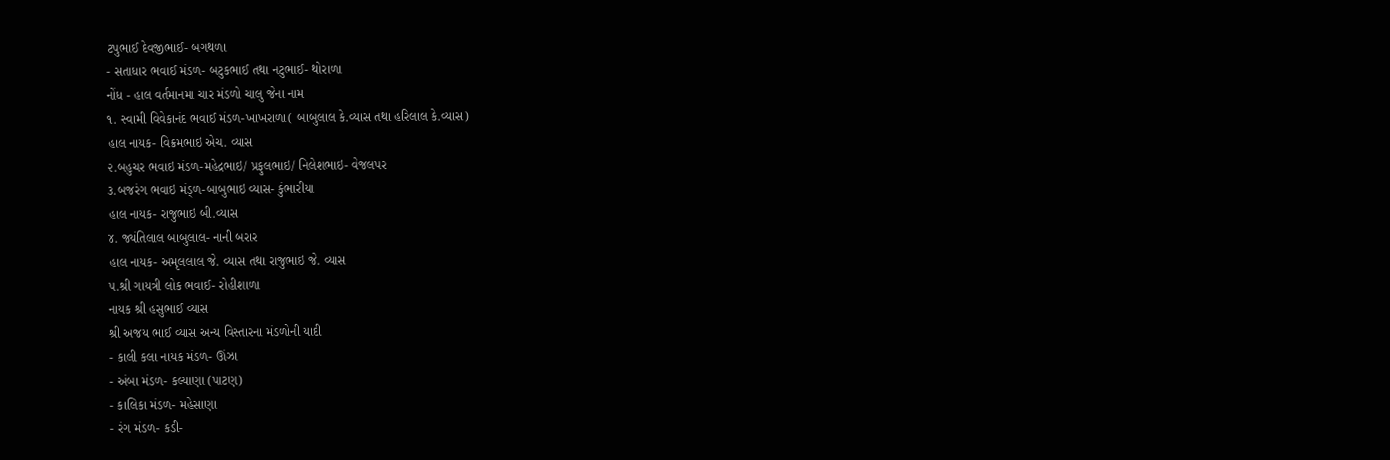ટપુભાઈ દેવજીભાઈ- બગથળા
- સતાધાર ભવાઈ મંડળ- બટુકભાઈ તથા નટુભાઈ- થોરાળા
નોંધ - હાલ વર્તમાનમા ચાર મંડળો ચાલુ જેના નામ
૧. સ્વામી વિવેકાનંદ ભવાઈ મંડળ-ખાખરાળા( બાબુલાલ કે.વ્યાસ તથા હરિલાલ કે.વ્યાસ)
હાલ નાયક- વિક્રમભાઇ એચ. વ્યાસ
૨.બહુચર ભવાઇ મંડળ-મહેદ્રભાઇ/ પ્રફુલભાઇ/ નિલેશભાઇ- વેજલપર
૩.બજરંગ ભવાઇ મંડ્ળ-બાબુભાઇ વ્યાસ- કુંભારીયા
હાલ નાયક- રાજુભાઇ બી.વ્યાસ
૪. જ્યંતિલાલ બાબુલાલ- નાની બરાર
હાલ નાયક- અમૃલલાલ જે. વ્યાસ તથા રાજુભાઇ જે. વ્યાસ
૫.શ્રી ગાયત્રી લોક ભવાઈ- રોહીશાળા
નાયક શ્રી હસુભાઈ વ્યાસ
શ્રી અજય ભાઈ વ્યાસ અન્ય વિસ્તારના મંડળોની યાદી
- કાલી કલા નાયક મંડળ- ઊંઝા
- અંબા મંડળ- કલ્યાણા (પાટણ)
- કાલિકા મંડળ- મહેસાણા
- રંગ મંડળ- કડી-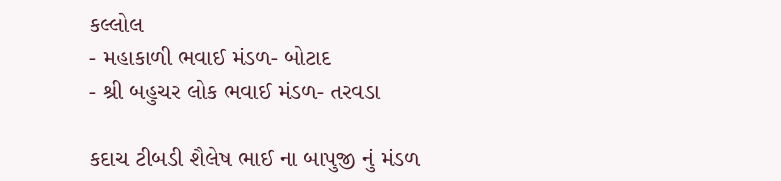કલ્લોલ
- મહાકાળી ભવાઈ મંડળ- બોટાદ
- શ્રી બહુચર લોક ભવાઈ મંડળ- તરવડા

કદાચ ટીબડી શૈલેષ ભાઈ ના બાપુજી નું મંડળ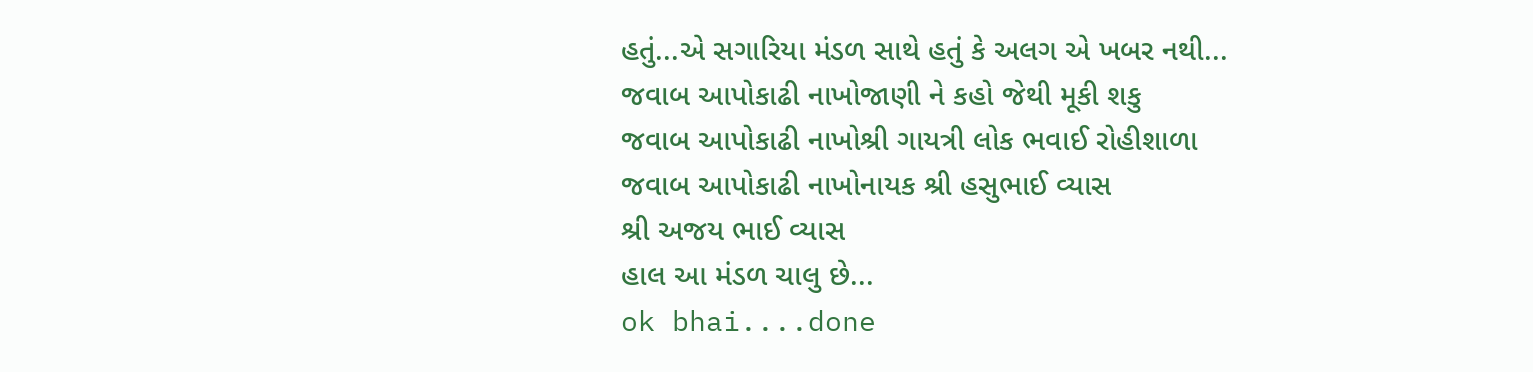હતું...એ સગારિયા મંડળ સાથે હતું કે અલગ એ ખબર નથી...
જવાબ આપોકાઢી નાખોજાણી ને કહો જેથી મૂકી શકુ
જવાબ આપોકાઢી નાખોશ્રી ગાયત્રી લોક ભવાઈ રોહીશાળા
જવાબ આપોકાઢી નાખોનાયક શ્રી હસુભાઈ વ્યાસ
શ્રી અજય ભાઈ વ્યાસ
હાલ આ મંડળ ચાલુ છે...
ok bhai....done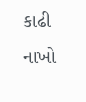કાઢી નાખો